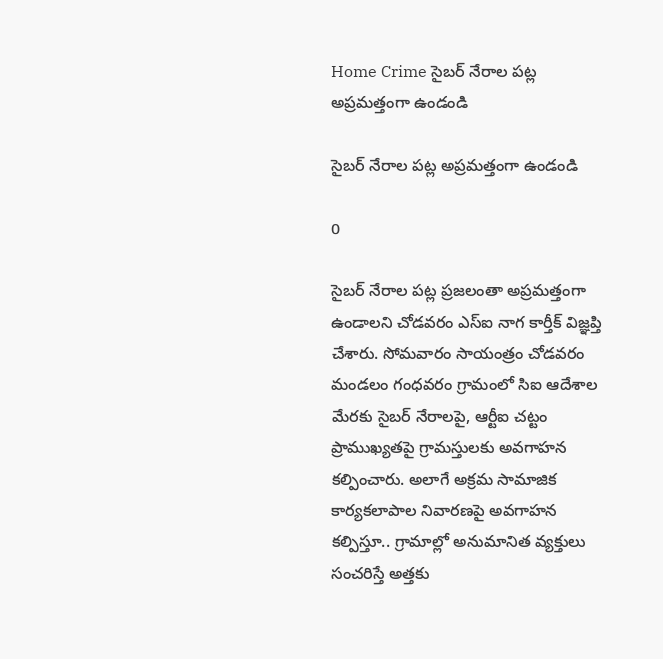Home Crime సైబర్ నేరాల పట్ల అప్రమత్తంగా ఉండండి

సైబర్ నేరాల పట్ల అప్రమత్తంగా ఉండండి

0

సైబర్ నేరాల పట్ల ప్రజలంతా అప్రమత్తంగా ఉండాలని చోడవరం ఎస్ఐ నాగ కార్తీక్ విజ్ఞప్తి చేశారు. సోమవారం సాయంత్రం చోడవరం మండలం గంధవరం గ్రామంలో సిఐ ఆదేశాల మేరకు సైబర్ నేరాలపై, ఆర్టీఐ చట్టం ప్రాముఖ్యతపై గ్రామస్తులకు అవగాహన కల్పించారు. అలాగే అక్రమ సామాజిక కార్యకలాపాల నివారణపై అవగాహన కల్పిస్తూ.. గ్రామాల్లో అనుమానిత వ్యక్తులు సంచరిస్తే అత్తకు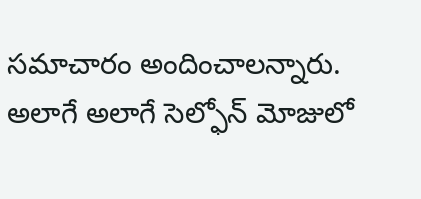సమాచారం అందించాలన్నారు. అలాగే అలాగే సెల్ఫోన్ మోజులో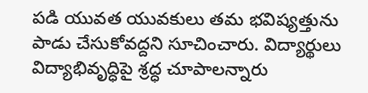పడి యువత యువకులు తమ భవిష్యత్తును పాడు చేసుకోవద్దని సూచించారు. విద్యార్థులు విద్యాభివృద్ధిపై శ్రద్ధ చూపాలన్నారు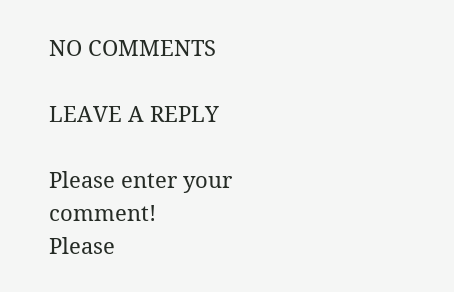NO COMMENTS

LEAVE A REPLY

Please enter your comment!
Please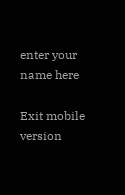enter your name here

Exit mobile version